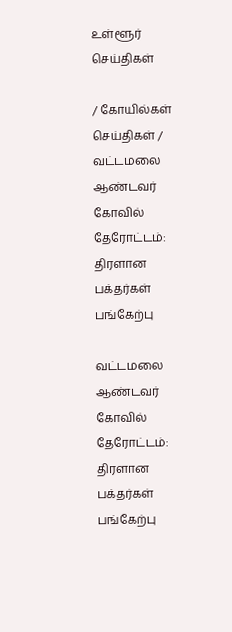உள்ளூர் செய்திகள்

/ கோயில்கள் செய்திகள் / வட்டமலை ஆண்டவர் கோவில் தேரோட்டம்: திரளான பக்தர்கள் பங்கேற்பு

வட்டமலை ஆண்டவர் கோவில் தேரோட்டம்: திரளான பக்தர்கள் பங்கேற்பு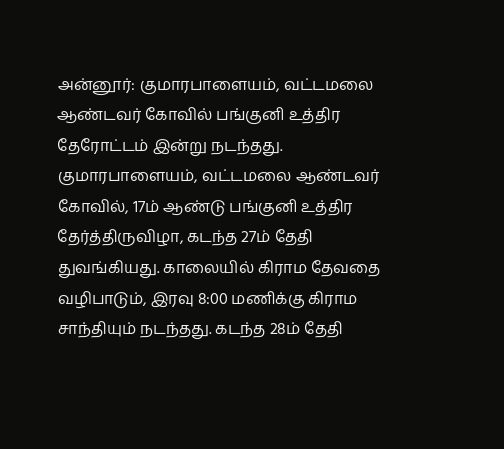அன்னூர்: குமாரபாளையம், வட்டமலை ஆண்டவர் கோவில் பங்குனி உத்திர தேரோட்டம் இன்று நடந்தது. குமாரபாளையம், வட்டமலை ஆண்டவர் கோவில், 17ம் ஆண்டு பங்குனி உத்திர தேர்த்திருவிழா, கடந்த 27ம் தேதி துவங்கியது. காலையில் கிராம தேவதை வழிபாடும், இரவு 8:00 மணிக்கு கிராம சாந்தியும் நடந்தது. கடந்த 28ம் தேதி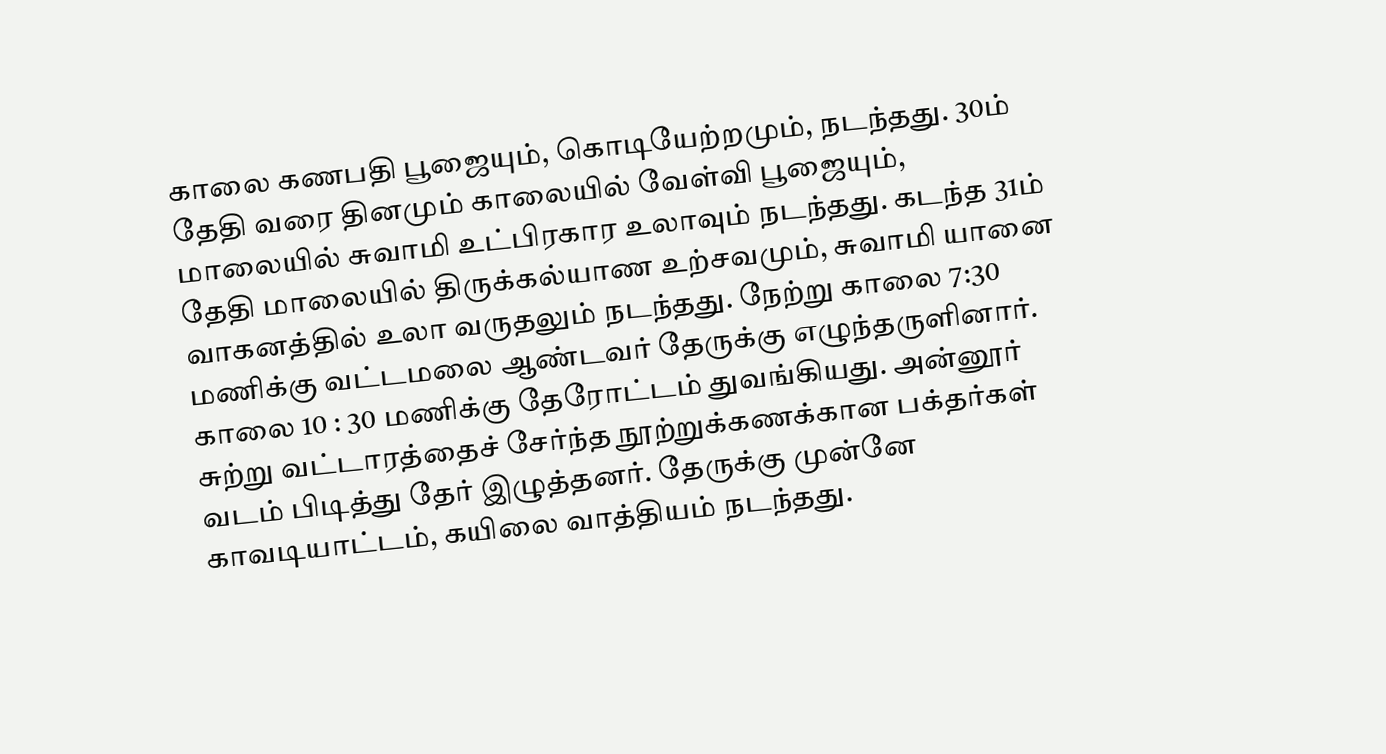காலை கணபதி பூஜையும், கொடியேற்றமும், நடந்தது. 30ம் தேதி வரை தினமும் காலையில் வேள்வி பூஜையும், மாலையில் சுவாமி உட்பிரகார உலாவும் நடந்தது. கடந்த 31ம் தேதி மாலையில் திருக்கல்யாண உற்சவமும், சுவாமி யானை வாகனத்தில் உலா வருதலும் நடந்தது. நேற்று காலை 7:30 மணிக்கு வட்டமலை ஆண்டவர் தேருக்கு எழுந்தருளினார். காலை 10 : 30 மணிக்கு தேரோட்டம் துவங்கியது. அன்னூர் சுற்று வட்டாரத்தைச் சேர்ந்த நூற்றுக்கணக்கான பக்தர்கள் வடம் பிடித்து தேர் இழுத்தனர். தேருக்கு முன்னே காவடியாட்டம், கயிலை வாத்தியம் நடந்தது.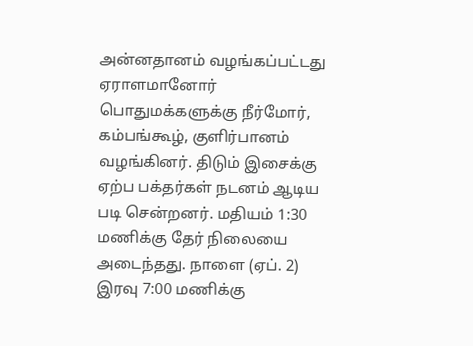அன்னதானம் வழங்கப்பட்டது ஏராளமானோர் பொதுமக்களுக்கு நீர்மோர், கம்பங்கூழ், குளிர்பானம் வழங்கினர். திடும் இசைக்கு ஏற்ப பக்தர்கள் நடனம் ஆடிய படி சென்றனர். மதியம் 1:30 மணிக்கு தேர் நிலையை அடைந்தது. நாளை (ஏப். 2) இரவு 7:00 மணிக்கு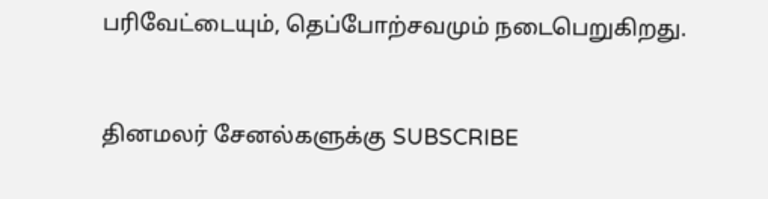பரிவேட்டையும், தெப்போற்சவமும் நடைபெறுகிறது.


தினமலர் சேனல்களுக்கு SUBSCRIBE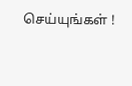செய்யுங்கள் !